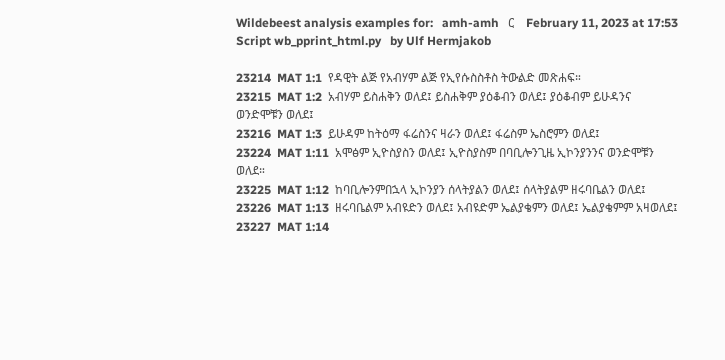Wildebeest analysis examples for:   amh-amh   ር    February 11, 2023 at 17:53    Script wb_pprint_html.py   by Ulf Hermjakob

23214  MAT 1:1  የዳዊት ልጅ የአብሃም ልጅ የኢየሱስስቶስ ትውልድ መጽሐፍ።
23215  MAT 1:2  አብሃም ይስሐቅን ወለደ፤ ይስሐቅም ያዕቆብን ወለደ፤ ያዕቆብም ይሁዳንና ወንድሞቹን ወለደ፤
23216  MAT 1:3  ይሁዳም ከትዕማ ፋሬስንና ዛራን ወለደ፤ ፋሬስም ኤስሮምን ወለደ፤
23224  MAT 1:11  አሞፅም ኢዮስያስን ወለደ፤ ኢዮስያስም በባቢሎንጊዜ ኢኮንያንንና ወንድሞቹን ወለደ።
23225  MAT 1:12  ከባቢሎንምበኋላ ኢኮንያን ሰላትያልን ወለደ፤ ሰላትያልም ዘሩባቤልን ወለደ፤
23226  MAT 1:13  ዘሩባቤልም አብዩድን ወለደ፤ አብዩድም ኤልያቄምን ወለደ፤ ኤልያቄምም አዛወለደ፤
23227  MAT 1:14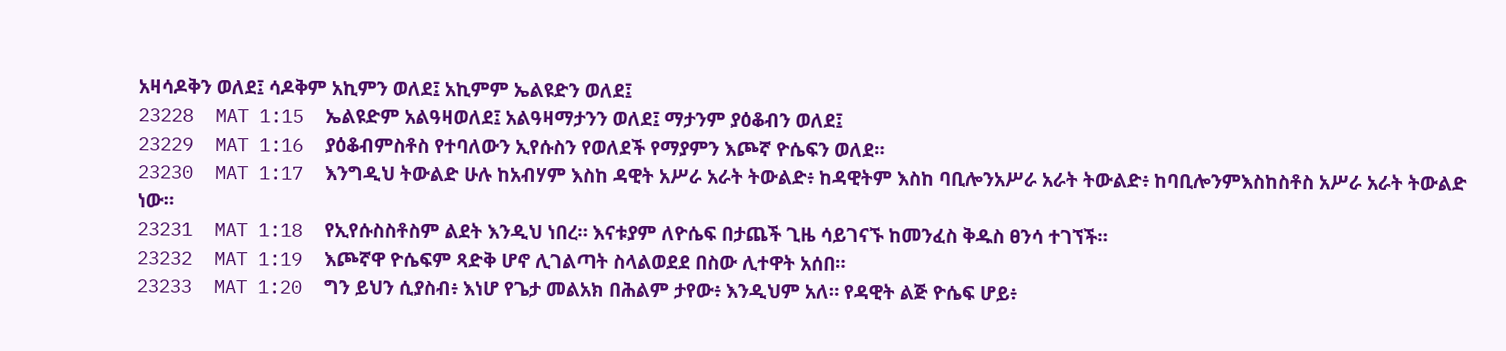አዛሳዶቅን ወለደ፤ ሳዶቅም አኪምን ወለደ፤ አኪምም ኤልዩድን ወለደ፤
23228  MAT 1:15  ኤልዩድም አልዓዛወለደ፤ አልዓዛማታንን ወለደ፤ ማታንም ያዕቆብን ወለደ፤
23229  MAT 1:16  ያዕቆብምስቶስ የተባለውን ኢየሱስን የወለደች የማያምን እጮኛ ዮሴፍን ወለደ።
23230  MAT 1:17  እንግዲህ ትውልድ ሁሉ ከአብሃም እስከ ዳዊት አሥራ አራት ትውልድ፥ ከዳዊትም እስከ ባቢሎንአሥራ አራት ትውልድ፥ ከባቢሎንምእስከስቶስ አሥራ አራት ትውልድ ነው።
23231  MAT 1:18  የኢየሱስስቶስም ልደት እንዲህ ነበረ። እናቱያም ለዮሴፍ በታጨች ጊዜ ሳይገናኙ ከመንፈስ ቅዱስ ፀንሳ ተገኘች።
23232  MAT 1:19  እጮኛዋ ዮሴፍም ጻድቅ ሆኖ ሊገልጣት ስላልወደደ በስው ሊተዋት አሰበ።
23233  MAT 1:20  ግን ይህን ሲያስብ፥ እነሆ የጌታ መልአክ በሕልም ታየው፥ እንዲህም አለ። የዳዊት ልጅ ዮሴፍ ሆይ፥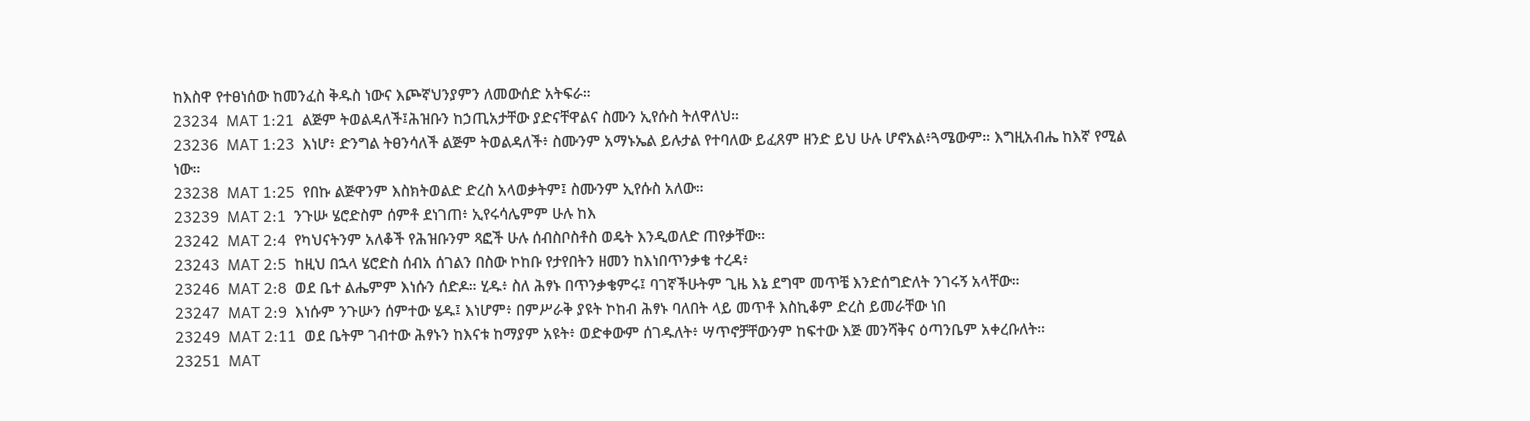ከእስዋ የተፀነሰው ከመንፈስ ቅዱስ ነውና እጮኛህንያምን ለመውሰድ አትፍራ።
23234  MAT 1:21  ልጅም ትወልዳለች፤ሕዝቡን ከኃጢአታቸው ያድናቸዋልና ስሙን ኢየሱስ ትለዋለህ።
23236  MAT 1:23  እነሆ፥ ድንግል ትፀንሳለች ልጅም ትወልዳለች፥ ስሙንም አማኑኤል ይሉታል የተባለው ይፈጸም ዘንድ ይህ ሁሉ ሆኖአል፥ጓሜውም። እግዚአብሔ ከእኛ የሚል ነው።
23238  MAT 1:25  የበኩ ልጅዋንም እስክትወልድ ድረስ አላወቃትም፤ ስሙንም ኢየሱስ አለው።
23239  MAT 2:1  ንጉሡ ሄሮድስም ሰምቶ ደነገጠ፥ ኢየሩሳሌምም ሁሉ ከእ
23242  MAT 2:4  የካህናትንም አለቆች የሕዝቡንም ጻፎች ሁሉ ሰብስቦስቶስ ወዴት እንዲወለድ ጠየቃቸው።
23243  MAT 2:5  ከዚህ በኋላ ሄሮድስ ሰብአ ሰገልን በስው ኮከቡ የታየበትን ዘመን ከእነበጥንቃቄ ተረዳ፥
23246  MAT 2:8  ወደ ቤተ ልሔምም እነሱን ሰድዶ። ሂዱ፥ ስለ ሕፃኑ በጥንቃቄምሩ፤ ባገኛችሁትም ጊዜ እኔ ደግሞ መጥቼ እንድሰግድለት ንገሩኝ አላቸው።
23247  MAT 2:9  እነሱም ንጉሡን ሰምተው ሄዱ፤ እነሆም፥ በምሥራቅ ያዩት ኮከብ ሕፃኑ ባለበት ላይ መጥቶ እስኪቆም ድረስ ይመራቸው ነበ
23249  MAT 2:11  ወደ ቤትም ገብተው ሕፃኑን ከእናቱ ከማያም አዩት፥ ወድቀውም ሰገዱለት፥ ሣጥኖቻቸውንም ከፍተው እጅ መንሻቅና ዕጣንቤም አቀረቡለት።
23251  MAT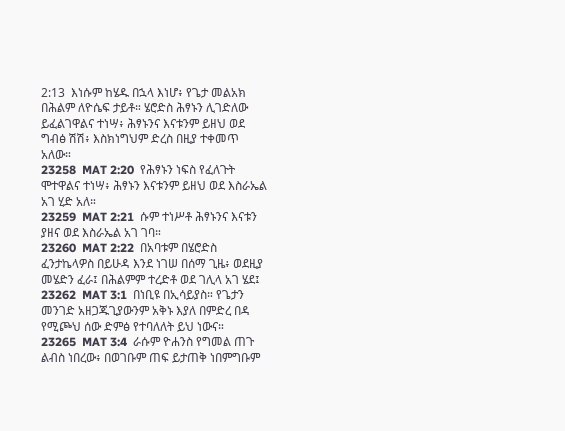2:13  እነሱም ከሄዱ በኋላ እነሆ፥ የጌታ መልአክ በሕልም ለዮሴፍ ታይቶ። ሄሮድስ ሕፃኑን ሊገድለው ይፈልገዋልና ተነሣ፥ ሕፃኑንና እናቱንም ይዘህ ወደ ግብፅ ሽሽ፥ እስክነግህም ድረስ በዚያ ተቀመጥ አለው።
23258  MAT 2:20  የሕፃኑን ነፍስ የፈለጉት ሞተዋልና ተነሣ፥ ሕፃኑን እናቱንም ይዘህ ወደ እስራኤል አገ ሂድ አለ።
23259  MAT 2:21  ሱም ተነሥቶ ሕፃኑንና እናቱን ያዘና ወደ እስራኤል አገ ገባ።
23260  MAT 2:22  በአባቱም በሄሮድስ ፈንታኬላዎስ በይሁዳ እንደ ነገሠ በሰማ ጊዜ፥ ወደዚያ መሄድን ፈራ፤ በሕልምም ተረድቶ ወደ ገሊላ አገ ሄደ፤
23262  MAT 3:1  በነቢዩ በኢሳይያስ። የጌታን መንገድ አዘጋጁጊያውንም አቅኑ እያለ በምድረ በዳ የሚጮህ ሰው ድምፅ የተባለለት ይህ ነውና።
23265  MAT 3:4  ራሱም ዮሐንስ የግመል ጠጉ ልብስ ነበረው፥ በወገቡም ጠፍ ይታጠቅ ነበምግቡም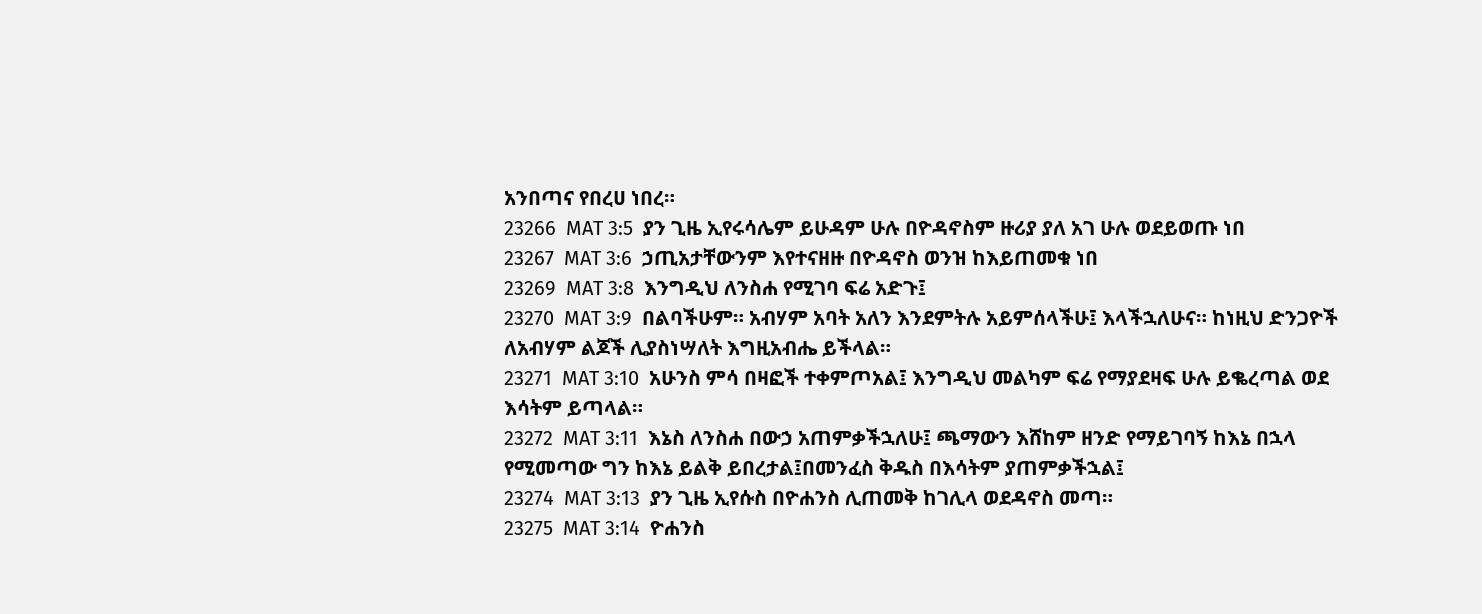አንበጣና የበረሀ ነበረ።
23266  MAT 3:5  ያን ጊዜ ኢየሩሳሌም ይሁዳም ሁሉ በዮዳኖስም ዙሪያ ያለ አገ ሁሉ ወደይወጡ ነበ
23267  MAT 3:6  ኃጢአታቸውንም እየተናዘዙ በዮዳኖስ ወንዝ ከእይጠመቁ ነበ
23269  MAT 3:8  እንግዲህ ለንስሐ የሚገባ ፍሬ አድጉ፤
23270  MAT 3:9  በልባችሁም። አብሃም አባት አለን እንደምትሉ አይምሰላችሁ፤ እላችኋለሁና። ከነዚህ ድንጋዮች ለአብሃም ልጆች ሊያስነሣለት እግዚአብሔ ይችላል።
23271  MAT 3:10  አሁንስ ምሳ በዛፎች ተቀምጦአል፤ እንግዲህ መልካም ፍሬ የማያደዛፍ ሁሉ ይቈረጣል ወደ እሳትም ይጣላል።
23272  MAT 3:11  እኔስ ለንስሐ በውኃ አጠምቃችኋለሁ፤ ጫማውን እሸከም ዘንድ የማይገባኝ ከእኔ በኋላ የሚመጣው ግን ከእኔ ይልቅ ይበረታል፤በመንፈስ ቅዱስ በእሳትም ያጠምቃችኋል፤
23274  MAT 3:13  ያን ጊዜ ኢየሱስ በዮሐንስ ሊጠመቅ ከገሊላ ወደዳኖስ መጣ።
23275  MAT 3:14  ዮሐንስ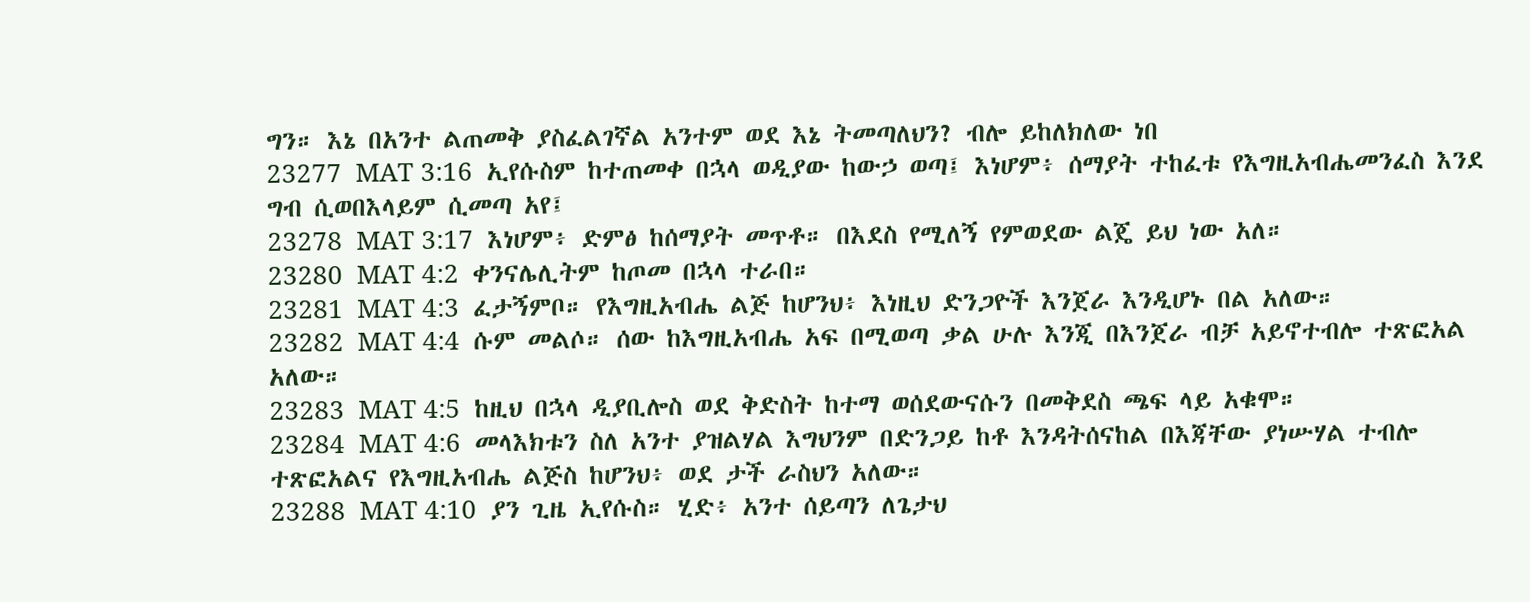ግን። እኔ በአንተ ልጠመቅ ያስፈልገኛል አንተም ወደ እኔ ትመጣለህን? ብሎ ይከለክለው ነበ
23277  MAT 3:16  ኢየሱስም ከተጠመቀ በኋላ ወዲያው ከውኃ ወጣ፤ እነሆም፥ ሰማያት ተከፈቱ የእግዚአብሔመንፈስ እንደ ግብ ሲወበእላይም ሲመጣ አየ፤
23278  MAT 3:17  እነሆም፥ ድምፅ ከሰማያት መጥቶ። በእደስ የሚለኝ የምወደው ልጄ ይህ ነው አለ።
23280  MAT 4:2  ቀንናሌሊትም ከጦመ በኋላ ተራበ።
23281  MAT 4:3  ፈታኝምቦ። የእግዚአብሔ ልጅ ከሆንህ፥ እነዚህ ድንጋዮች እንጀራ እንዲሆኑ በል አለው።
23282  MAT 4:4  ሱም መልሶ። ሰው ከእግዚአብሔ አፍ በሚወጣ ቃል ሁሉ እንጂ በእንጀራ ብቻ አይኖተብሎ ተጽፎአል አለው።
23283  MAT 4:5  ከዚህ በኋላ ዲያቢሎስ ወደ ቅድስት ከተማ ወሰደውናሱን በመቅደስ ጫፍ ላይ አቁሞ።
23284  MAT 4:6  መላእክቱን ስለ አንተ ያዝልሃል እግህንም በድንጋይ ከቶ እንዳትሰናከል በእጃቸው ያነሡሃል ተብሎ ተጽፎአልና የእግዚአብሔ ልጅስ ከሆንህ፥ ወደ ታች ራስህን አለው።
23288  MAT 4:10  ያን ጊዜ ኢየሱስ። ሂድ፥ አንተ ሰይጣን ለጌታህ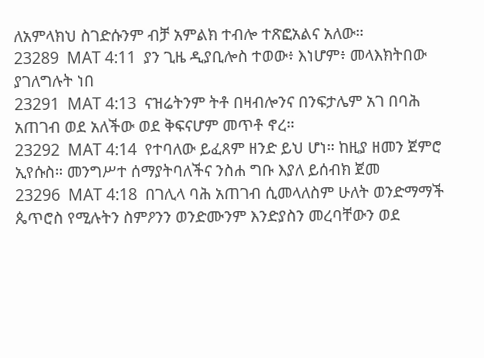ለአምላክህ ስገድሱንም ብቻ አምልክ ተብሎ ተጽፎአልና አለው።
23289  MAT 4:11  ያን ጊዜ ዲያቢሎስ ተወው፥ እነሆም፥ መላእክትበው ያገለግሉት ነበ
23291  MAT 4:13  ናዝሬትንም ትቶ በዛብሎንና በንፍታሌም አገ በባሕ አጠገብ ወደ አለችው ወደ ቅፍናሆም መጥቶ ኖረ።
23292  MAT 4:14  የተባለው ይፈጸም ዘንድ ይህ ሆነ። ከዚያ ዘመን ጀምሮ ኢየሱስ። መንግሥተ ሰማያትባለችና ንስሐ ግቡ እያለ ይሰብክ ጀመ
23296  MAT 4:18  በገሊላ ባሕ አጠገብ ሲመላለስም ሁለት ወንድማማች ጴጥሮስ የሚሉትን ስምዖንን ወንድሙንም እንድያስን መረባቸውን ወደ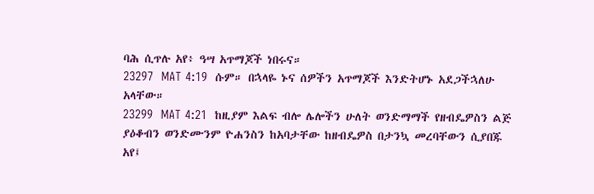ባሕ ሲጥሉ አየ፥ ዓሣ አጥማጆች ነበሩና።
23297  MAT 4:19  ሱም። በኋላዬ ኑና ሰዎችን አጥማጆች እንድትሆኑ አደጋችኋለሁ አላቸው።
23299  MAT 4:21  ከዚያም እልፍ ብሎ ሌሎችን ሁለት ወንድማማች የዘብዴዎስን ልጅ ያዕቆብን ወንድሙንም ዮሐንስን ከአባታቸው ከዘብዴዎስ በታንኳ መረባቸውን ሲያበጁ አየ፤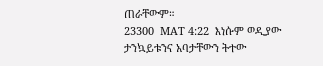ጠራቸውም።
23300  MAT 4:22  እነሱም ወዲያው ታንኳይቱንና አባታቸውን ትተው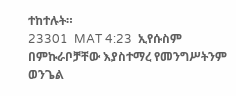ተከተሉት።
23301  MAT 4:23  ኢየሱስም በምኩራቦቻቸው እያስተማረ የመንግሥትንም ወንጌል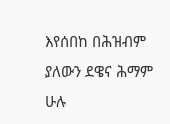እየሰበከ በሕዝብም ያለውን ደዌና ሕማም ሁሉ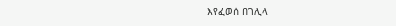እየፈወሰ በገሊላ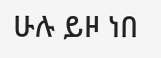ሁሉ ይዞ ነበ